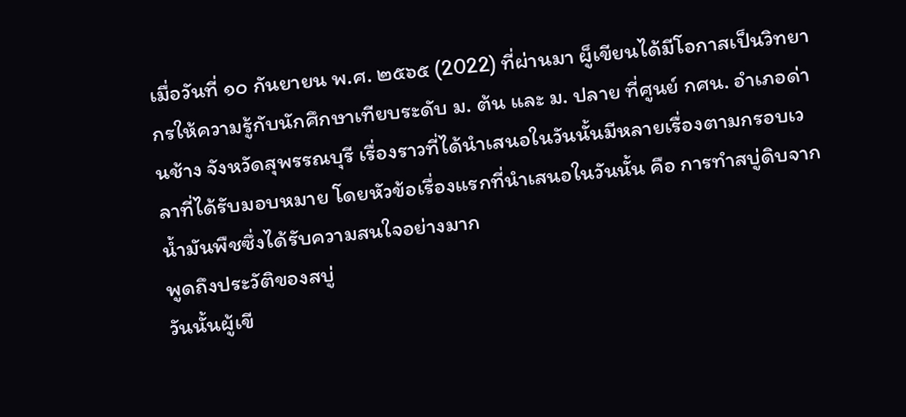เมื่อวันที่ ๑๐ กันยายน พ.ศ. ๒๕๖๕ (2022) ที่ผ่านมา ผู็เขียนได้มีโอกาสเป็นวิทยากรให้ความรู้กับนักศึกษาเทียบระดับ ม. ต้น และ ม. ปลาย ที่ศูนย์ กศน. อำเภอด่านช้าง จังหวัดสุพรรณบุรี เรื่องราวที่ได้นำเสนอในวันนั้นมีหลายเรื่องตามกรอบเวลาที่ได้รับมอบหมาย โดยหัวข้อเรื่องแรกที่นำเสนอในวันนั้น คือ การทำสบู่ดิบจากน้ำมันพืชซึ่งได้รับความสนใจอย่างมาก
พูดถึงประวัติของสบู่
วันนั้นผู้เขี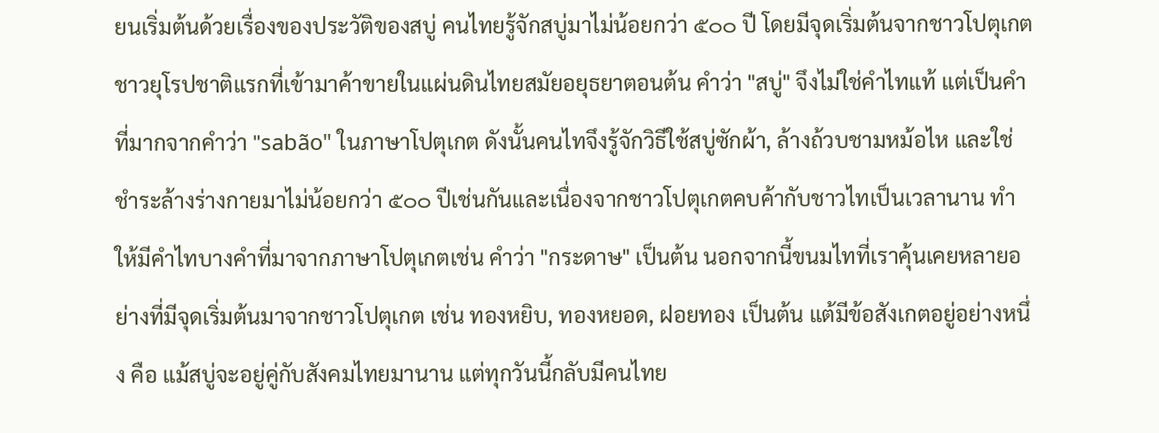ยนเริ่มต้นด้วยเรื่องของประวัติของสบู่ คนไทยรู้จักสบู่มาไม่น้อยกว่า ๕๐๐ ปี โดยมีจุดเริ่มต้นจากชาวโปตุเกตชาวยุโรปชาติแรกที่เข้ามาค้าขายในแผ่นดินไทยสมัยอยุธยาตอนต้น คำว่า "สบู่" จึงไม่ใช่คำไทแท้ แต่เป็นคำที่มากจากคำว่า "sabão" ในภาษาโปตุเกต ดังนั้นคนไทจึงรู้จักวิธีใช้สบู่ซักผ้า, ล้างถ้วบชามหม้อไห และใช่ชำระล้างร่างกายมาไม่น้อยกว่า ๕๐๐ ปีเช่นกันและเนื่องจากชาวโปตุเกตคบค้ากับชาวไทเป็นเวลานาน ทำให้มีคำไทบางคำที่มาจากภาษาโปตุเกตเช่น คำว่า "กระดาษ" เป็นต้น นอกจากนี้ขนมไทที่เราคุ้นเคยหลายอย่างที่มีจุดเริ่มต้นมาจากชาวโปตุเกต เช่น ทองหยิบ, ทองหยอด, ฝอยทอง เป็นต้น แต้มีข้อสังเกตอยู่อย่างหนึ่ง คือ แม้สบู่จะอยู่คู่กับสังคมไทยมานาน แต่ทุกวันนี้กลับมีคนไทย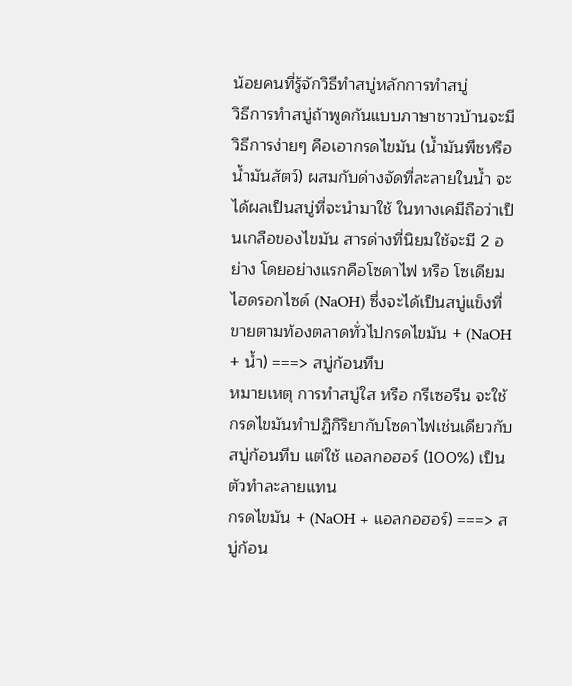น้อยคนที่รู้จักวิธีทำสบู่หลักการทำสบู่
วิธีการทำสบู่ถ้าพูดกันแบบภาษาชาวบ้านจะมีวิธีการง่ายๆ คือเอากรดไขมัน (น้ำมันพึชหรือน้ำมันสัตว์) ผสมกับด่างจัดที่ละลายในน้ำ จะได้ผลเป็นสบู่ที่จะนำมาใช้ ในทางเคมีถือว่าเป็นเกลือของไขมัน สารด่างที่นิยมใช้จะมี 2 อย่าง โดยอย่างแรกคือโซดาไฟ หรือ โซเดียมไฮดรอกไซด์ (NaOH) ซึ่งจะได้เป็นสบู่แข็งที่ขายตามท้องตลาดทั่วไปกรดไขมัน + (NaOH + น้ำ) ===> สบู่ก้อนทึบ
หมายเหตุ การทำสบู่ใส หรือ กรีเซอรีน จะใช้กรดไขมันทำปฏิกิริยากับโซดาไฟเช่นเดียวกับสบู่ก้อนทึบ แต่ใช้ แอลกอฮอร์ (100%) เป็นตัวทำละลายแทน
กรดไขมัน + (NaOH + แอลกอฮอร์) ===> สบู่ก้อน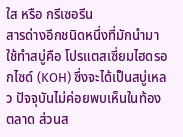ใส หรือ กรีเซอรีน
สารด่างอีกชนิดหนึ่งที่มักนำมาใช้ทำสบู่คือ โปรแตสเซี่ยมไฮดรอกไซด์ (KOH) ซึ่งจะได้เป็นสบู่เหลว ปัจจุบันไม่ค่อยพบเห็นในท้องตลาด ส่วนส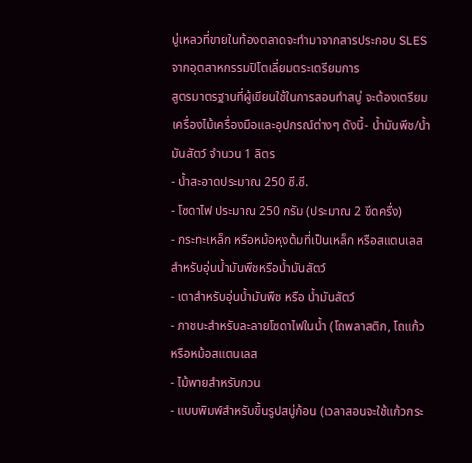บู่เหลวที่ขายในท้องตลาดจะทำมาจากสารประกอบ SLES จากอุตสาหกรรมปิโตเลี่ยมตระเตรียมการ
สูตรมาตรฐานที่ผู้เขียนใช้ในการสอนทำสบู่ จะต้องเตรียมเครื่องไม้เครื่องมือและอุปกรณ์ต่างๆ ดังนี้- น้ำมันพีช/น้ำมันสัตว์ จำนวน 1 ลิตร
- น้ำสะอาดประมาณ 250 ซี.ซี.
- โซดาไฟ ประมาณ 250 กรัม (ประมาณ 2 ขีดครื่ง)
- กระทะเหล็ก หรือหม้อหุงต้มที่เป็นเหล็ก หรือสแตนเลส สำหรับอุ่นน้ำมันพืชหรือน้ำมันสัตว์
- เตาสำหรับอุ่นน้ำมันพืช หรือ น้ำมันสัตว์
- ภาชนะสำหรับละลายโซดาไฟในน้ำ (โถพลาสติก, โถแก้ว หรือหม้อสแตนเลส
- ไม้พายสำหรับกวน
- แบบพิมพ์สำหรับขึ้นรูปสบู่ก้อน (เวลาสอนจะใช้แก้วกระ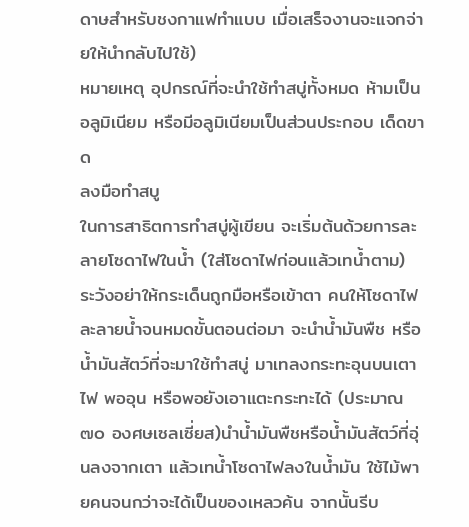ดาษสำหรับชงกาแฟทำแบบ เมื่อเสร็จงานจะแจกจ่ายให้นำกลับไปใช้)
หมายเหตุ อุปกรณ์ที่จะนำใช้ทำสบู่ทั้งหมด ห้ามเป็นอลูมิเนียม หรือมีอลูมิเนียมเป็นส่วนประกอบ เด็ดขาด
ลงมือทำสบู
ในการสาธิตการทำสบู่ผู้เขียน จะเริ่มต้นด้วยการละลายโซดาไฟในน้ำ (ใส่โซดาไฟก่อนแล้วเทน้ำตาม) ระวังอย่าให้กระเด็นถูกมือหรือเข้าตา คนให้โซดาไฟละลายน้ำจนหมดขั้นตอนต่อมา จะนำน้ำมันพืช หรือน้ำมันสัตว์ที่จะมาใช้ทำสบู่ มาเทลงกระทะอุนบนเตาไฟ พออุน หรือพอยังเอาแตะกระทะได้ (ประมาณ ๗๐ องศษเซลเซี่ยส)นำน้ำมันพืชหรือน้ำมันสัตว์ที่อุ่นลงจากเตา แล้วเทน้ำโซดาไฟลงในน้ำมัน ใช้ไม้พายคนจนกว่าจะได้เป็นของเหลวค้น จากนั้นรีบ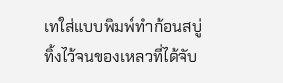เทใส่แบบพิมพ์ทำก้อนสบู่ ทิ้งไว้จนของเหลวที่ได้จับ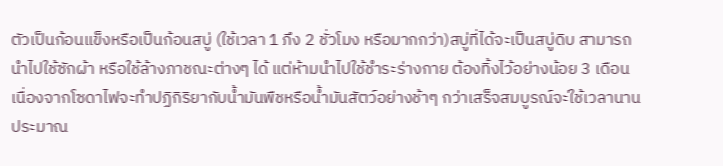ตัวเป็นก้อนแข็งหรือเป็นก้อนสบู่ (ใช้เวลา 1 ภึง 2 ชั่วโมง หรือมากกว่า)สบู่ที่ได้จะเป็นสบู่ดิบ สามารถนำไปใช้ซักผ้า หรือใช้ล้างภาชณะต่างๆ ได้ แต่ห้ามนำไปใช้ชำระร่างกาย ต้องทิ้งไว้อย่างน้อย 3 เดือน เนื่องจากโซดาไฟจะทำปฏิกิริยากับน้ำมันพืชหรือน้ำมันสัตว์อย่างช้าๆ กว่าเสร็จสมบูรณ์จะ่ใช้เวลานานประมาณ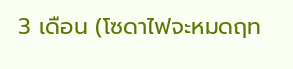3 เดือน (โซดาไฟจะหมดฤท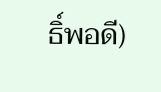ธิ์พอดี)